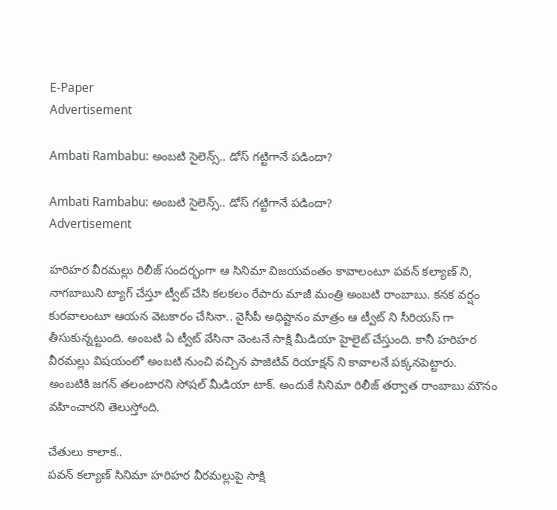E-Paper
Advertisement

Ambati Rambabu: అంబటి సైలెన్స్.. డోస్ గట్టిగానే పడిందా?

Ambati Rambabu: అంబటి సైలెన్స్.. డోస్ గట్టిగానే పడిందా?
Advertisement

హరిహర వీరమల్లు రిలీజ్ సందర్భంగా ఆ సినిమా విజయవంతం కావాలంటూ పవన్ కల్యాణ్ ని, నాగబాబుని ట్యాగ్ చేస్తూ ట్వీట్ చేసి కలకలం రేపారు మాజీ మంత్రి అంబటి రాంబాబు. కనక వర్షం కురవాలంటూ ఆయన వెటకారం చేసినా.. వైసీపీ అధిష్టానం మాత్రం ఆ ట్వీట్ ని సీరియస్ గా తీసుకున్నట్టుంది. అంబటి ఏ ట్వీట్ వేసినా వెంటనే సాక్షి మీడియా హైలైట్ చేస్తుంది. కానీ హరిహర వీరమల్లు విషయంలో అంబటి నుంచి వచ్చిన పాజిటివ్ రియాక్షన్ ని కావాలనే పక్కనపెట్టారు. అంబటికి జగన్ తలంటారని సోషల్ మీడియా టాక్. అందుకే సినిమా రిలీజ్ తర్వాత రాంబాబు మౌనం వహించారని తెలుస్తోంది.

చేతులు కాలాక..
పవన్ కల్యాణ్ సినిమా హరిహర వీరమల్లుపై సాక్షి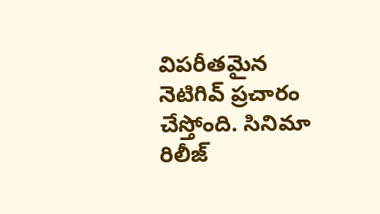విపరీతమైన నెటిగివ్ ప్రచారం చేస్తోంది. సినిమా రిలీజ్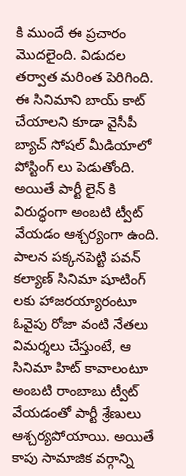కి ముందే ఈ ప్రచారం మొదలైంది. విడుదల తర్వాత మరింత పెరిగింది. ఈ సినిమాని బాయ్ కాట్ చేయాలని కూడా వైసీపీ బ్యాచ్ సోషల్ మీడియాలో పోస్టింగ్ లు పెడుతోంది. అయితే పార్టీ లైన్ కి విరుద్ధంగా అంబటి ట్వీట్ వేయడం ఆశ్చర్యంగా ఉంది. పాలన పక్కనపెట్టి పవన్ కల్యాణ్ సినిమా షూటింగ్ లకు హాజరయ్యారంటూ ఓవైపు రోజా వంటి నేతలు విమర్శలు చేస్తుంటే, ఆ సినిమా హిట్ కావాలంటూ అంబటి రాంబాబు ట్వీట్ వేయడంతో పార్టీ శ్రేణులు ఆశ్చర్యపోయాయి. అయితే కాపు సామాజిక వర్గాన్ని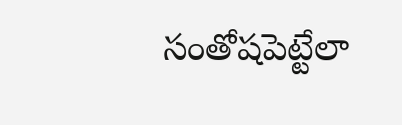సంతోషపెట్టేలా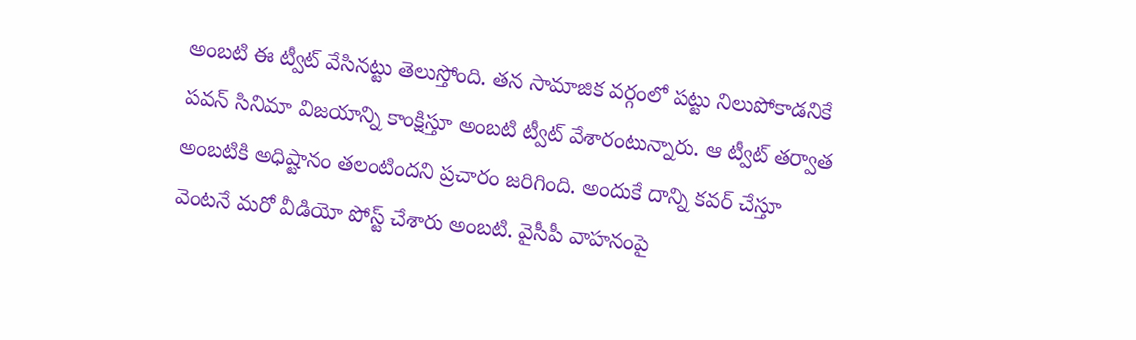అంబటి ఈ ట్వీట్ వేసినట్టు తెలుస్తోంది. తన సామాజిక వర్గంలో పట్టు నిలుపోకాడనికే పవన్ సినిమా విజయాన్ని కాంక్షిస్తూ అంబటి ట్వీట్ వేశారంటున్నారు. ఆ ట్వీట్ తర్వాత అంబటికి అధిష్టానం తలంటిందని ప్రచారం జరిగింది. అందుకే దాన్ని కవర్ చేస్తూ వెంటనే మరో వీడియో పోస్ట్ చేశారు అంబటి. వైసీపీ వాహనంపై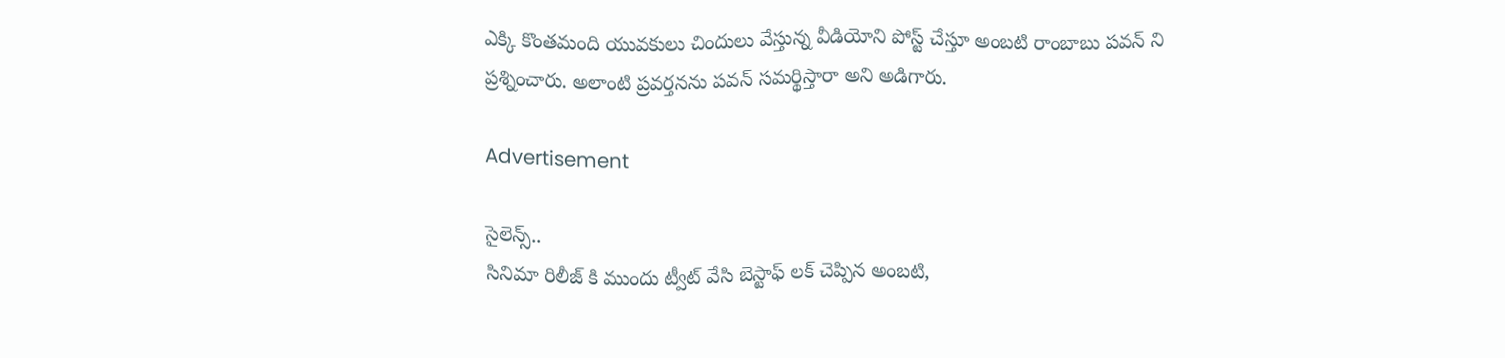ఎక్కి కొంతమంది యువకులు చిందులు వేస్తున్న వీడియోని పోస్ట్ చేస్తూ అంబటి రాంబాబు పవన్ ని ప్రశ్నించారు. అలాంటి ప్రవర్తనను పవన్ సమర్థిస్తారా అని అడిగారు.

Advertisement

సైలెన్స్..
సినిమా రిలీజ్ కి ముందు ట్వీట్ వేసి బెస్టాఫ్ లక్ చెప్పిన అంబటి,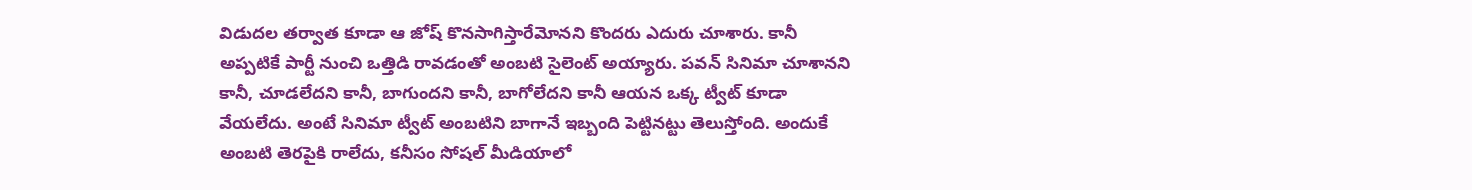విడుదల తర్వాత కూడా ఆ జోష్ కొనసాగిస్తారేమోనని కొందరు ఎదురు చూశారు. కానీ అప్పటికే పార్టీ నుంచి ఒత్తిడి రావడంతో అంబటి సైలెంట్ అయ్యారు. పవన్ సినిమా చూశానని కానీ, చూడలేదని కానీ, బాగుందని కానీ, బాగోలేదని కానీ ఆయన ఒక్క ట్వీట్ కూడా వేయలేదు. అంటే సినిమా ట్వీట్ అంబటిని బాగానే ఇబ్బంది పెట్టినట్టు తెలుస్తోంది. అందుకే అంబటి తెరపైకి రాలేదు, కనీసం సోషల్ మీడియాలో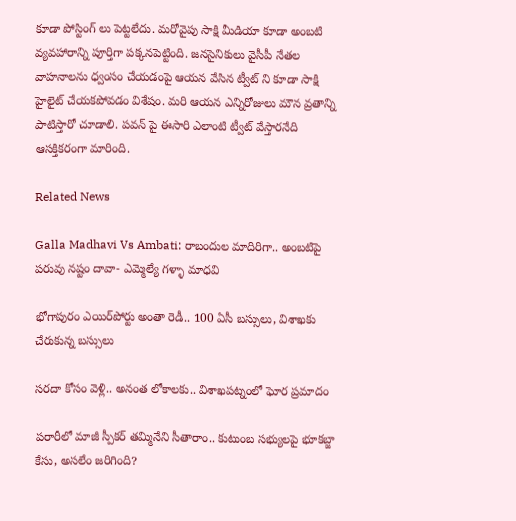కూడా పోస్టింగ్ లు పెట్టలేదు. మరోవైపు సాక్షి మీడియా కూడా అంబటి వ్యవహారాన్ని పూర్తిగా పక్కనపెట్టింది. జనసైనికులు వైసీపీ నేతల వాహనాలను ధ్వంసం చేయడంపై ఆయన వేసిన ట్వీట్ ని కూడా సాక్షి హైలైట్ చేయకపోవడం విశేషం. మరి ఆయన ఎన్నిరోజులు మౌన వ్రతాన్ని పాటిస్తారో చూడాలి. పవన్ పై ఈసారి ఎలాంటి ట్వీట్ వేస్తారనేది ఆసక్తికరంగా మారింది.

Related News

Galla Madhavi Vs Ambati: రాబందుల మాదిరిగా.. అంబటిపై పరువు నష్టం దావా- ఎమ్మెల్యే గళ్ళా మాధవి

భోగాపురం ఎయిర్‌పోర్టు అంతా రెడీ.. 100 ఏసీ బస్సులు, విశాఖకు చేరుకున్న బస్సులు

సరదా కోసం వెళ్లి.. అనంత లోకాలకు.. విశాఖపట్నంలో ఘోర ప్రమాదం

పరారీలో మాజీ స్పీకర్ తమ్మినేని సీతారాం.. కుటుంబ సభ్యులపై భూకబ్జా కేసు, అసలేం జరిగింది?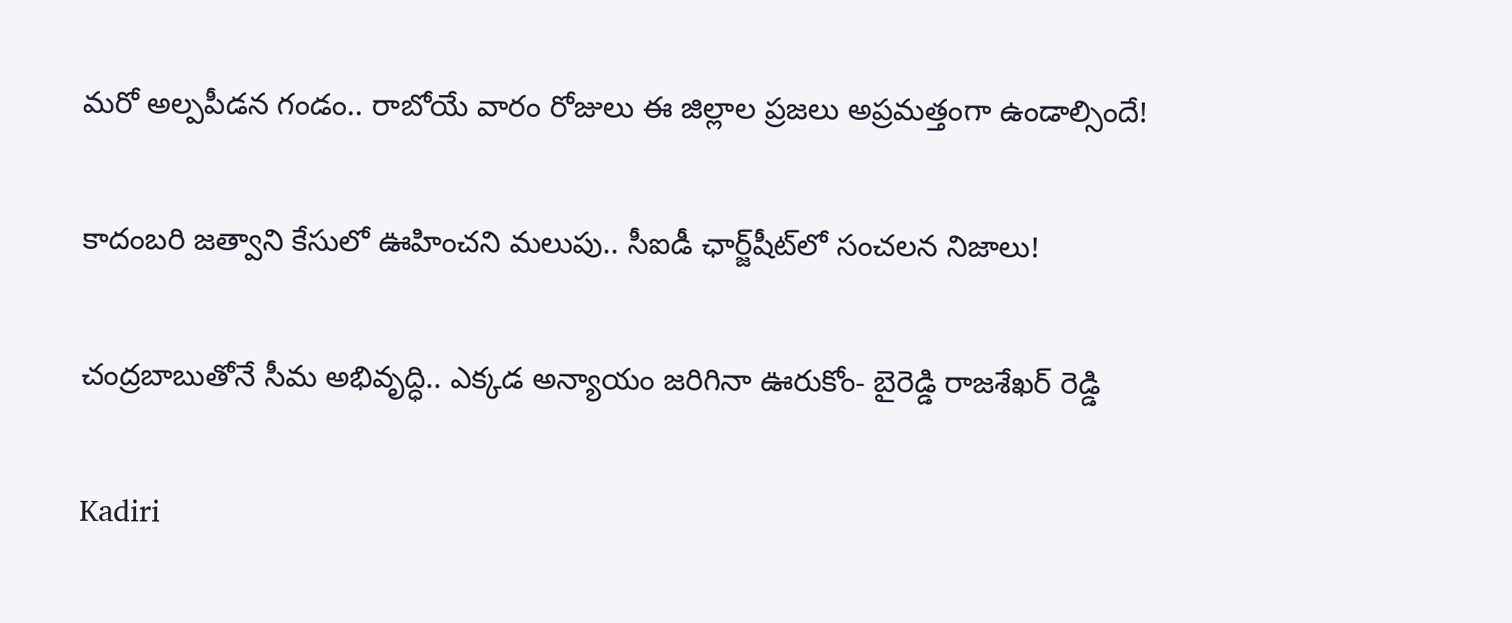మరో అల్పపీడన గండం.. రాబోయే వారం రోజులు ఈ జిల్లాల ప్రజలు అప్రమత్తంగా ఉండాల్సిందే!

కాదంబరి జత్వాని కేసులో ఊహించని మలుపు.. సీఐడీ ఛార్జ్‌షీట్‌లో సంచలన నిజాలు!

చంద్రబాబుతోనే సీమ అభివృద్ధి.. ఎక్కడ అన్యాయం జరిగినా ఊరుకోం- బైరెడ్డి రాజశేఖర్ రెడ్డి

Kadiri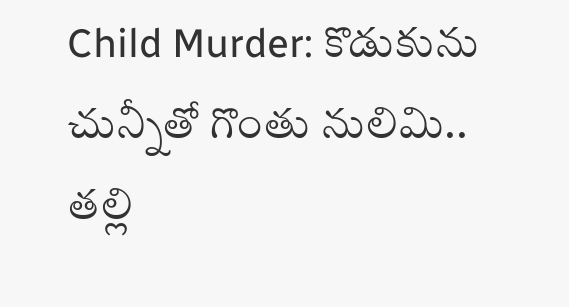Child Murder: కొడుకును చున్నీతో గొంతు నులిమి.. తల్లి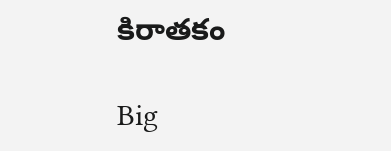కిరాతకం

Big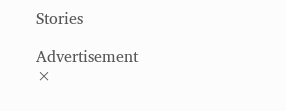Stories

Advertisement
×